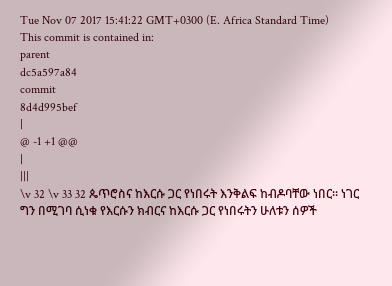Tue Nov 07 2017 15:41:22 GMT+0300 (E. Africa Standard Time)
This commit is contained in:
parent
dc5a597a84
commit
8d4d995bef
|
@ -1 +1 @@
|
|||
\v 32 \v 33 32 ጴጥሮስና ከእርሱ ጋር የነበሩት እንቅልፍ ከብዶባቸው ነበር። ነገር ግን በሚገባ ሲነቁ የእርሱን ክብርና ከእርሱ ጋር የነበሩትን ሁለቱን ሰዎች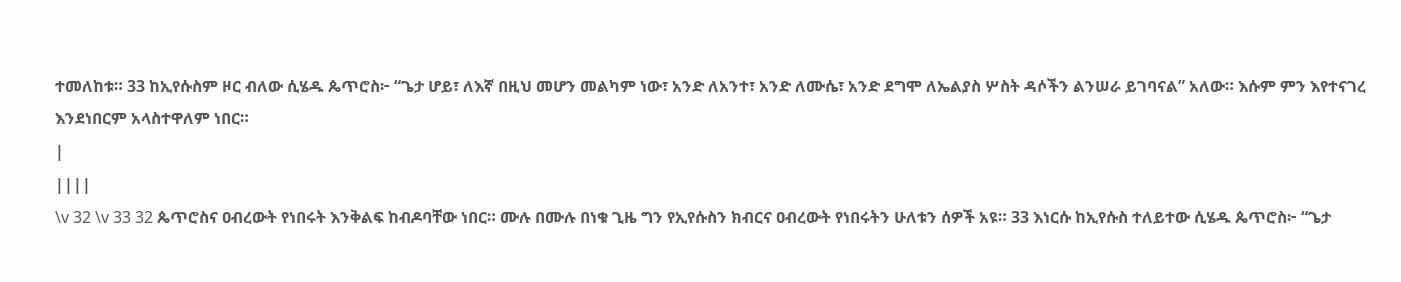ተመለከቱ። 33 ከኢየሱስም ዞር ብለው ሲሄዱ ጴጥሮስ፦ “ጌታ ሆይ፣ ለእኛ በዚህ መሆን መልካም ነው፣ አንድ ለአንተ፣ አንድ ለሙሴ፣ አንድ ደግሞ ለኤልያስ ሦስት ዳሶችን ልንሠራ ይገባናል” አለው። እሱም ምን እየተናገረ እንደነበርም አላስተዋለም ነበር።
|
||||
\v 32 \v 33 32 ጴጥሮስና ዐብረውት የነበሩት እንቅልፍ ከብዶባቸው ነበር። ሙሉ በሙሉ በነቁ ጊዜ ግን የኢየሱስን ክብርና ዐብረውት የነበሩትን ሁለቱን ሰዎች አዩ። 33 እነርሱ ከኢየሱስ ተለይተው ሲሄዱ ጴጥሮስ፦ “ጌታ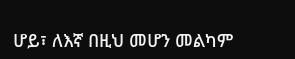ሆይ፣ ለእኛ በዚህ መሆን መልካም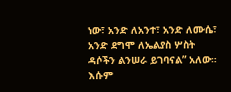ነው፣ አንድ ለአንተ፣ አንድ ለሙሴ፣ አንድ ደግሞ ለኤልያስ ሦስት ዳሶችን ልንሠራ ይገባናል” አለው። እሱም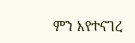ምን እየተናገረ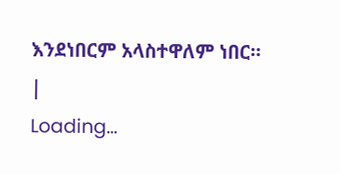እንደነበርም አላስተዋለም ነበር።
|
Loading…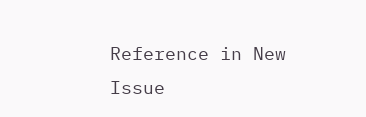Reference in New Issue